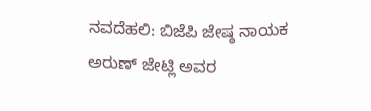ನವದೆಹಲಿ: ಬಿಜೆಪಿ ಜೇಷ್ಠ ನಾಯಕ ಅರುಣ್ ಜೇಟ್ಲಿ ಅವರ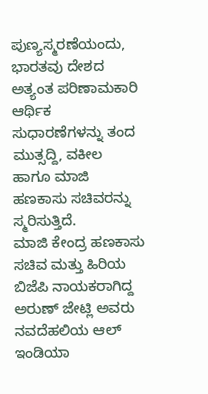ಪುಣ್ಯಸ್ಮರಣೆಯಂದು, ಭಾರತವು ದೇಶದ ಅತ್ಯಂತ ಪರಿಣಾಮಕಾರಿ ಆರ್ಥಿಕ ಸುಧಾರಣೆಗಳನ್ನು ತಂದ ಮುತ್ಸದ್ದಿ, ವಕೀಲ ಹಾಗೂ ಮಾಜಿ ಹಣಕಾಸು ಸಚಿವರನ್ನು ಸ್ಮರಿಸುತ್ತಿದೆ.
ಮಾಜಿ ಕೇಂದ್ರ ಹಣಕಾಸು ಸಚಿವ ಮತ್ತು ಹಿರಿಯ ಬಿಜೆಪಿ ನಾಯಕರಾಗಿದ್ದ ಅರುಣ್ ಜೇಟ್ಲಿ ಅವರು ನವದೆಹಲಿಯ ಆಲ್ ಇಂಡಿಯಾ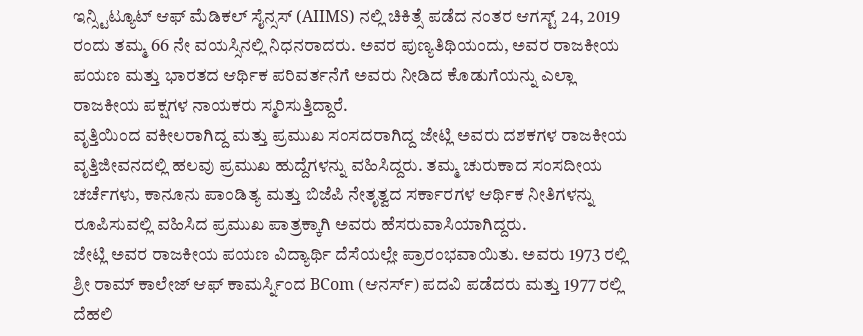ಇನ್ಸ್ಟಿಟ್ಯೂಟ್ ಆಫ್ ಮೆಡಿಕಲ್ ಸೈನ್ಸಸ್ (AIIMS) ನಲ್ಲಿ ಚಿಕಿತ್ಸೆ ಪಡೆದ ನಂತರ ಆಗಸ್ಟ್ 24, 2019 ರಂದು ತಮ್ಮ 66 ನೇ ವಯಸ್ಸಿನಲ್ಲಿ ನಿಧನರಾದರು. ಅವರ ಪುಣ್ಯತಿಥಿಯಂದು, ಅವರ ರಾಜಕೀಯ ಪಯಣ ಮತ್ತು ಭಾರತದ ಆರ್ಥಿಕ ಪರಿವರ್ತನೆಗೆ ಅವರು ನೀಡಿದ ಕೊಡುಗೆಯನ್ನು ಎಲ್ಲಾ ರಾಜಕೀಯ ಪಕ್ಷಗಳ ನಾಯಕರು ಸ್ಮರಿಸುತ್ತಿದ್ದಾರೆ.
ವೃತ್ತಿಯಿಂದ ವಕೀಲರಾಗಿದ್ದ ಮತ್ತು ಪ್ರಮುಖ ಸಂಸದರಾಗಿದ್ದ ಜೇಟ್ಲಿ ಅವರು ದಶಕಗಳ ರಾಜಕೀಯ ವೃತ್ತಿಜೀವನದಲ್ಲಿ ಹಲವು ಪ್ರಮುಖ ಹುದ್ದೆಗಳನ್ನು ವಹಿಸಿದ್ದರು. ತಮ್ಮ ಚುರುಕಾದ ಸಂಸದೀಯ ಚರ್ಚೆಗಳು, ಕಾನೂನು ಪಾಂಡಿತ್ಯ ಮತ್ತು ಬಿಜೆಪಿ ನೇತೃತ್ವದ ಸರ್ಕಾರಗಳ ಆರ್ಥಿಕ ನೀತಿಗಳನ್ನು ರೂಪಿಸುವಲ್ಲಿ ವಹಿಸಿದ ಪ್ರಮುಖ ಪಾತ್ರಕ್ಕಾಗಿ ಅವರು ಹೆಸರುವಾಸಿಯಾಗಿದ್ದರು.
ಜೇಟ್ಲಿ ಅವರ ರಾಜಕೀಯ ಪಯಣ ವಿದ್ಯಾರ್ಥಿ ದೆಸೆಯಲ್ಲೇ ಪ್ರಾರಂಭವಾಯಿತು. ಅವರು 1973 ರಲ್ಲಿ ಶ್ರೀ ರಾಮ್ ಕಾಲೇಜ್ ಆಫ್ ಕಾಮರ್ಸ್ನಿಂದ BCom (ಆನರ್ಸ್) ಪದವಿ ಪಡೆದರು ಮತ್ತು 1977 ರಲ್ಲಿ ದೆಹಲಿ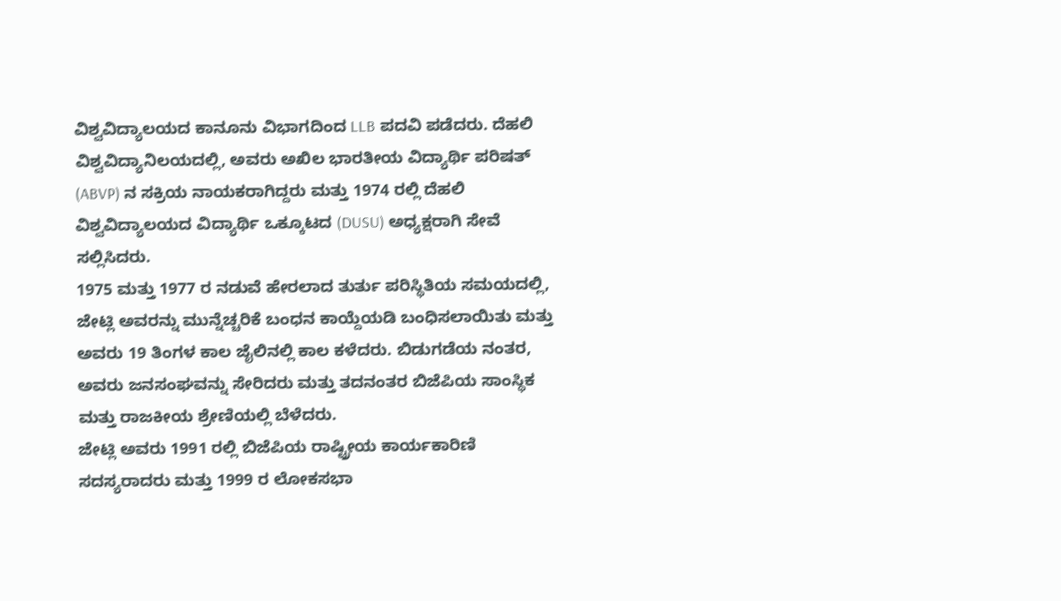ವಿಶ್ವವಿದ್ಯಾಲಯದ ಕಾನೂನು ವಿಭಾಗದಿಂದ LLB ಪದವಿ ಪಡೆದರು. ದೆಹಲಿ ವಿಶ್ವವಿದ್ಯಾನಿಲಯದಲ್ಲಿ, ಅವರು ಅಖಿಲ ಭಾರತೀಯ ವಿದ್ಯಾರ್ಥಿ ಪರಿಷತ್ (ABVP) ನ ಸಕ್ರಿಯ ನಾಯಕರಾಗಿದ್ದರು ಮತ್ತು 1974 ರಲ್ಲಿ ದೆಹಲಿ ವಿಶ್ವವಿದ್ಯಾಲಯದ ವಿದ್ಯಾರ್ಥಿ ಒಕ್ಕೂಟದ (DUSU) ಅಧ್ಯಕ್ಷರಾಗಿ ಸೇವೆ ಸಲ್ಲಿಸಿದರು.
1975 ಮತ್ತು 1977 ರ ನಡುವೆ ಹೇರಲಾದ ತುರ್ತು ಪರಿಸ್ಥಿತಿಯ ಸಮಯದಲ್ಲಿ, ಜೇಟ್ಲಿ ಅವರನ್ನು ಮುನ್ನೆಚ್ಚರಿಕೆ ಬಂಧನ ಕಾಯ್ದೆಯಡಿ ಬಂಧಿಸಲಾಯಿತು ಮತ್ತು ಅವರು 19 ತಿಂಗಳ ಕಾಲ ಜೈಲಿನಲ್ಲಿ ಕಾಲ ಕಳೆದರು. ಬಿಡುಗಡೆಯ ನಂತರ, ಅವರು ಜನಸಂಘವನ್ನು ಸೇರಿದರು ಮತ್ತು ತದನಂತರ ಬಿಜೆಪಿಯ ಸಾಂಸ್ಥಿಕ ಮತ್ತು ರಾಜಕೀಯ ಶ್ರೇಣಿಯಲ್ಲಿ ಬೆಳೆದರು.
ಜೇಟ್ಲಿ ಅವರು 1991 ರಲ್ಲಿ ಬಿಜೆಪಿಯ ರಾಷ್ಟ್ರೀಯ ಕಾರ್ಯಕಾರಿಣಿ ಸದಸ್ಯರಾದರು ಮತ್ತು 1999 ರ ಲೋಕಸಭಾ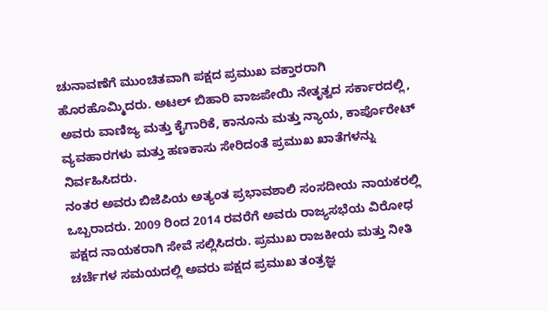ಚುನಾವಣೆಗೆ ಮುಂಚಿತವಾಗಿ ಪಕ್ಷದ ಪ್ರಮುಖ ವಕ್ತಾರರಾಗಿ ಹೊರಹೊಮ್ಮಿದರು. ಅಟಲ್ ಬಿಹಾರಿ ವಾಜಪೇಯಿ ನೇತೃತ್ವದ ಸರ್ಕಾರದಲ್ಲಿ, ಅವರು ವಾಣಿಜ್ಯ ಮತ್ತು ಕೈಗಾರಿಕೆ, ಕಾನೂನು ಮತ್ತು ನ್ಯಾಯ, ಕಾರ್ಪೊರೇಟ್ ವ್ಯವಹಾರಗಳು ಮತ್ತು ಹಣಕಾಸು ಸೇರಿದಂತೆ ಪ್ರಮುಖ ಖಾತೆಗಳನ್ನು ನಿರ್ವಹಿಸಿದರು.
ನಂತರ ಅವರು ಬಿಜೆಪಿಯ ಅತ್ಯಂತ ಪ್ರಭಾವಶಾಲಿ ಸಂಸದೀಯ ನಾಯಕರಲ್ಲಿ ಒಬ್ಬರಾದರು. 2009 ರಿಂದ 2014 ರವರೆಗೆ ಅವರು ರಾಜ್ಯಸಭೆಯ ವಿರೋಧ ಪಕ್ಷದ ನಾಯಕರಾಗಿ ಸೇವೆ ಸಲ್ಲಿಸಿದರು. ಪ್ರಮುಖ ರಾಜಕೀಯ ಮತ್ತು ನೀತಿ ಚರ್ಚೆಗಳ ಸಮಯದಲ್ಲಿ ಅವರು ಪಕ್ಷದ ಪ್ರಮುಖ ತಂತ್ರಜ್ಞ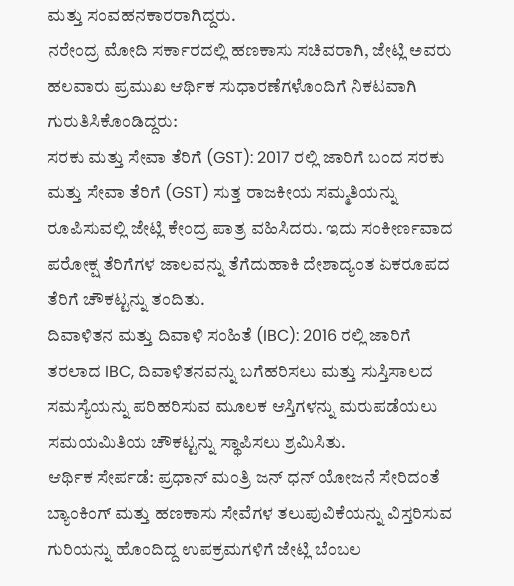ಮತ್ತು ಸಂವಹನಕಾರರಾಗಿದ್ದರು.
ನರೇಂದ್ರ ಮೋದಿ ಸರ್ಕಾರದಲ್ಲಿ ಹಣಕಾಸು ಸಚಿವರಾಗಿ, ಜೇಟ್ಲಿ ಅವರು ಹಲವಾರು ಪ್ರಮುಖ ಆರ್ಥಿಕ ಸುಧಾರಣೆಗಳೊಂದಿಗೆ ನಿಕಟವಾಗಿ ಗುರುತಿಸಿಕೊಂಡಿದ್ದರು:
ಸರಕು ಮತ್ತು ಸೇವಾ ತೆರಿಗೆ (GST): 2017 ರಲ್ಲಿ ಜಾರಿಗೆ ಬಂದ ಸರಕು ಮತ್ತು ಸೇವಾ ತೆರಿಗೆ (GST) ಸುತ್ತ ರಾಜಕೀಯ ಸಮ್ಮತಿಯನ್ನು ರೂಪಿಸುವಲ್ಲಿ ಜೇಟ್ಲಿ ಕೇಂದ್ರ ಪಾತ್ರ ವಹಿಸಿದರು. ಇದು ಸಂಕೀರ್ಣವಾದ ಪರೋಕ್ಷ ತೆರಿಗೆಗಳ ಜಾಲವನ್ನು ತೆಗೆದುಹಾಕಿ ದೇಶಾದ್ಯಂತ ಏಕರೂಪದ ತೆರಿಗೆ ಚೌಕಟ್ಟನ್ನು ತಂದಿತು.
ದಿವಾಳಿತನ ಮತ್ತು ದಿವಾಳಿ ಸಂಹಿತೆ (IBC): 2016 ರಲ್ಲಿ ಜಾರಿಗೆ ತರಲಾದ IBC, ದಿವಾಳಿತನವನ್ನು ಬಗೆಹರಿಸಲು ಮತ್ತು ಸುಸ್ತಿಸಾಲದ ಸಮಸ್ಯೆಯನ್ನು ಪರಿಹರಿಸುವ ಮೂಲಕ ಆಸ್ತಿಗಳನ್ನು ಮರುಪಡೆಯಲು ಸಮಯಮಿತಿಯ ಚೌಕಟ್ಟನ್ನು ಸ್ಥಾಪಿಸಲು ಶ್ರಮಿಸಿತು.
ಆರ್ಥಿಕ ಸೇರ್ಪಡೆ: ಪ್ರಧಾನ್ ಮಂತ್ರಿ ಜನ್ ಧನ್ ಯೋಜನೆ ಸೇರಿದಂತೆ ಬ್ಯಾಂಕಿಂಗ್ ಮತ್ತು ಹಣಕಾಸು ಸೇವೆಗಳ ತಲುಪುವಿಕೆಯನ್ನು ವಿಸ್ತರಿಸುವ ಗುರಿಯನ್ನು ಹೊಂದಿದ್ದ ಉಪಕ್ರಮಗಳಿಗೆ ಜೇಟ್ಲಿ ಬೆಂಬಲ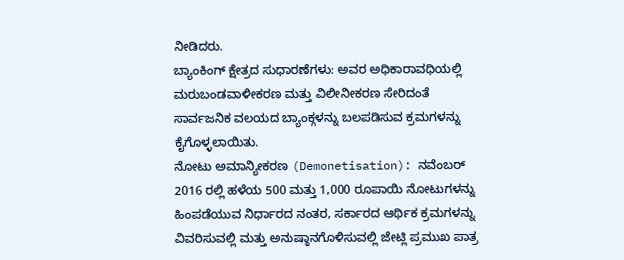ನೀಡಿದರು.
ಬ್ಯಾಂಕಿಂಗ್ ಕ್ಷೇತ್ರದ ಸುಧಾರಣೆಗಳು: ಅವರ ಅಧಿಕಾರಾವಧಿಯಲ್ಲಿ ಮರುಬಂಡವಾಳೀಕರಣ ಮತ್ತು ವಿಲೀನೀಕರಣ ಸೇರಿದಂತೆ ಸಾರ್ವಜನಿಕ ವಲಯದ ಬ್ಯಾಂಕ್ಗಳನ್ನು ಬಲಪಡಿಸುವ ಕ್ರಮಗಳನ್ನು ಕೈಗೊಳ್ಳಲಾಯಿತು.
ನೋಟು ಅಮಾನ್ಯೀಕರಣ (Demonetisation): ನವೆಂಬರ್ 2016 ರಲ್ಲಿ ಹಳೆಯ 500 ಮತ್ತು 1,000 ರೂಪಾಯಿ ನೋಟುಗಳನ್ನು ಹಿಂಪಡೆಯುವ ನಿರ್ಧಾರದ ನಂತರ, ಸರ್ಕಾರದ ಆರ್ಥಿಕ ಕ್ರಮಗಳನ್ನು ವಿವರಿಸುವಲ್ಲಿ ಮತ್ತು ಅನುಷ್ಠಾನಗೊಳಿಸುವಲ್ಲಿ ಜೇಟ್ಲಿ ಪ್ರಮುಖ ಪಾತ್ರ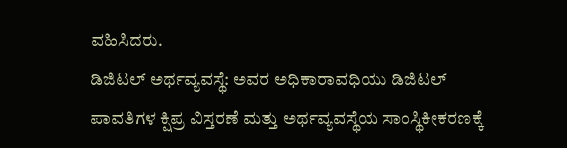ವಹಿಸಿದರು.
ಡಿಜಿಟಲ್ ಅರ್ಥವ್ಯವಸ್ಥೆ: ಅವರ ಅಧಿಕಾರಾವಧಿಯು ಡಿಜಿಟಲ್ ಪಾವತಿಗಳ ಕ್ಷಿಪ್ರ ವಿಸ್ತರಣೆ ಮತ್ತು ಅರ್ಥವ್ಯವಸ್ಥೆಯ ಸಾಂಸ್ಥಿಕೀಕರಣಕ್ಕೆ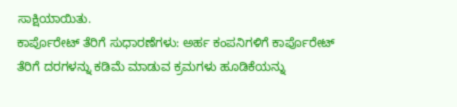ಸಾಕ್ಷಿಯಾಯಿತು.
ಕಾರ್ಪೊರೇಟ್ ತೆರಿಗೆ ಸುಧಾರಣೆಗಳು: ಅರ್ಹ ಕಂಪನಿಗಳಿಗೆ ಕಾರ್ಪೊರೇಟ್ ತೆರಿಗೆ ದರಗಳನ್ನು ಕಡಿಮೆ ಮಾಡುವ ಕ್ರಮಗಳು ಹೂಡಿಕೆಯನ್ನು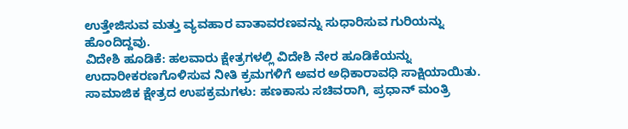ಉತ್ತೇಜಿಸುವ ಮತ್ತು ವ್ಯವಹಾರ ವಾತಾವರಣವನ್ನು ಸುಧಾರಿಸುವ ಗುರಿಯನ್ನು ಹೊಂದಿದ್ದವು.
ವಿದೇಶಿ ಹೂಡಿಕೆ: ಹಲವಾರು ಕ್ಷೇತ್ರಗಳಲ್ಲಿ ವಿದೇಶಿ ನೇರ ಹೂಡಿಕೆಯನ್ನು ಉದಾರೀಕರಣಗೊಳಿಸುವ ನೀತಿ ಕ್ರಮಗಳಿಗೆ ಅವರ ಅಧಿಕಾರಾವಧಿ ಸಾಕ್ಷಿಯಾಯಿತು.
ಸಾಮಾಜಿಕ ಕ್ಷೇತ್ರದ ಉಪಕ್ರಮಗಳು: ಹಣಕಾಸು ಸಚಿವರಾಗಿ, ಪ್ರಧಾನ್ ಮಂತ್ರಿ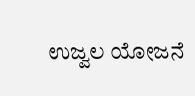ಉಜ್ವಲ ಯೋಜನೆ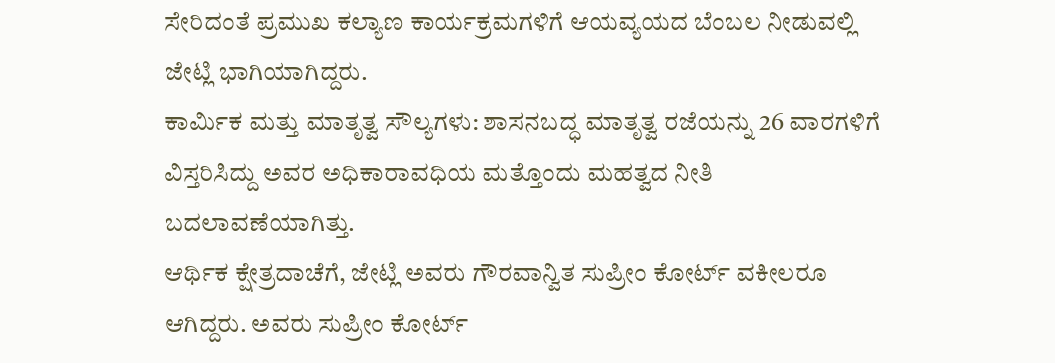ಸೇರಿದಂತೆ ಪ್ರಮುಖ ಕಲ್ಯಾಣ ಕಾರ್ಯಕ್ರಮಗಳಿಗೆ ಆಯವ್ಯಯದ ಬೆಂಬಲ ನೀಡುವಲ್ಲಿ ಜೇಟ್ಲಿ ಭಾಗಿಯಾಗಿದ್ದರು.
ಕಾರ್ಮಿಕ ಮತ್ತು ಮಾತೃತ್ವ ಸೌಲ್ಯಗಳು: ಶಾಸನಬದ್ಧ ಮಾತೃತ್ವ ರಜೆಯನ್ನು 26 ವಾರಗಳಿಗೆ ವಿಸ್ತರಿಸಿದ್ದು ಅವರ ಅಧಿಕಾರಾವಧಿಯ ಮತ್ತೊಂದು ಮಹತ್ವದ ನೀತಿ ಬದಲಾವಣೆಯಾಗಿತ್ತು.
ಆರ್ಥಿಕ ಕ್ಷೇತ್ರದಾಚೆಗೆ, ಜೇಟ್ಲಿ ಅವರು ಗೌರವಾನ್ವಿತ ಸುಪ್ರೀಂ ಕೋರ್ಟ್ ವಕೀಲರೂ ಆಗಿದ್ದರು. ಅವರು ಸುಪ್ರೀಂ ಕೋರ್ಟ್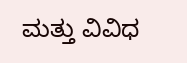ಮತ್ತು ವಿವಿಧ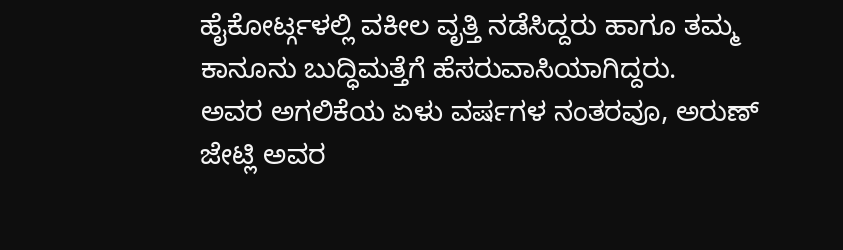ಹೈಕೋರ್ಟ್ಗಳಲ್ಲಿ ವಕೀಲ ವೃತ್ತಿ ನಡೆಸಿದ್ದರು ಹಾಗೂ ತಮ್ಮ ಕಾನೂನು ಬುದ್ಧಿಮತ್ತೆಗೆ ಹೆಸರುವಾಸಿಯಾಗಿದ್ದರು.
ಅವರ ಅಗಲಿಕೆಯ ಏಳು ವರ್ಷಗಳ ನಂತರವೂ, ಅರುಣ್ ಜೇಟ್ಲಿ ಅವರ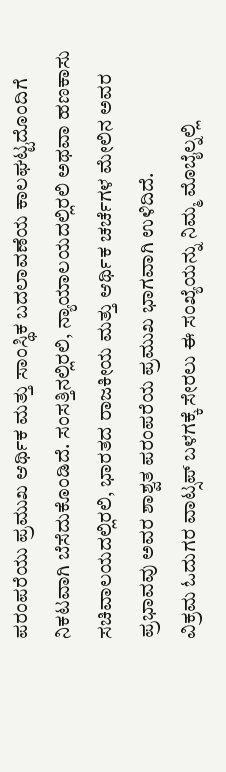ಪರಂಪರೆಯು ಪ್ರಮುಖ ಆರ್ಥಿಕ ಮತ್ತು ಸಾಂಸ್ಥಿಕ ಬದಲಾವಣೆಯ ಕಾಲಘಟ್ಟದೊಂದಿಗೆ ನಿಕಟವಾಗಿ ಬೆಸೆದುಕೊಂಡಿದೆ. ಸಂಸತ್ತಿನಲ್ಲಿರಲಿ, ನ್ಯಾಯಾಲಯದಲ್ಲಿರಲಿ ಅಥವಾ ಹಣಕಾಸು ಸಚಿವಾಲಯದಲ್ಲಿರಲಿ, ಭಾರತದ ರಾಜಕೀಯ ಮತ್ತು ಆರ್ಥಿಕ ಚರ್ಚೆಗಳ ಮೇಲಿನ ಅವರ ಪ್ರಭಾವವು ಅವರ ಶಾಶ್ವತ ಪರಂಪರೆಯ ಪ್ರಮುಖ ಭಾಗವಾಗಿ ಉಳಿದಿದೆ.
ವಿಕ್ರಮ ಓದುಗರ ವಾಟ್ಸಪ್ ಬಳಗಕ್ಕೆ ಸೇರಲು ಈ ಸಂಖ್ಯೆಯನ್ನು ನಿಮ್ಮ ಮೊಬೈಲ್ನಲ್ಲಿ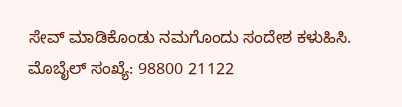ಸೇವ್ ಮಾಡಿಕೊಂಡು ನಮಗೊಂದು ಸಂದೇಶ ಕಳುಹಿಸಿ. ಮೊಬೈಲ್ ಸಂಖ್ಯೆ: 98800 21122